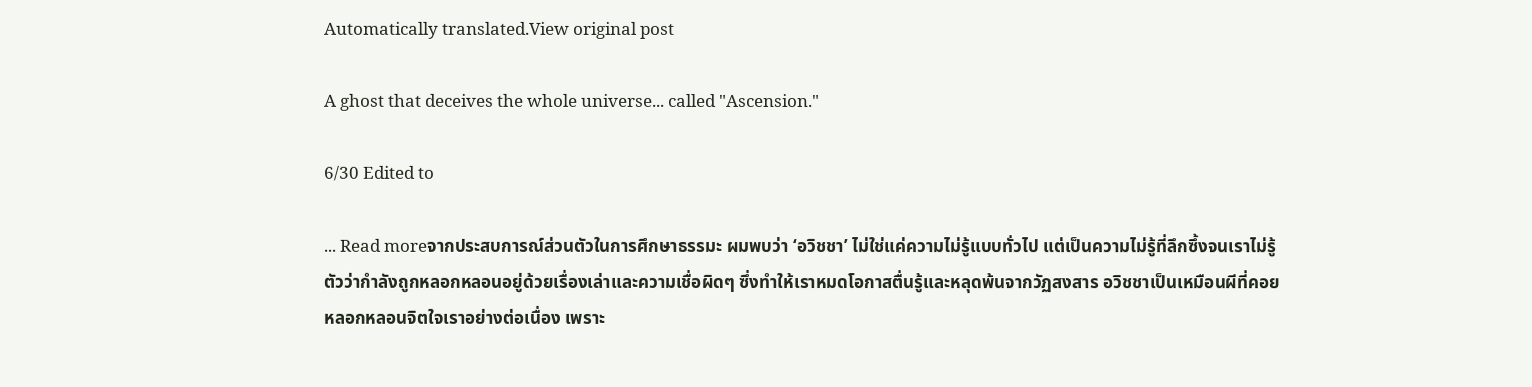Automatically translated.View original post

A ghost that deceives the whole universe... called "Ascension."

6/30 Edited to

... Read moreจากประสบการณ์ส่วนตัวในการศึกษาธรรมะ ผมพบว่า ‘อวิชชา’ ไม่ใช่แค่ความไม่รู้แบบทั่วไป แต่เป็นความไม่รู้ที่ลึกซึ้งจนเราไม่รู้ตัวว่ากำลังถูกหลอกหลอนอยู่ด้วยเรื่องเล่าและความเชื่อผิดๆ ซึ่งทำให้เราหมดโอกาสตื่นรู้และหลุดพ้นจากวัฏสงสาร อวิชชาเป็นเหมือนผีที่คอยหลอกหลอนจิตใจเราอย่างต่อเนื่อง เพราะ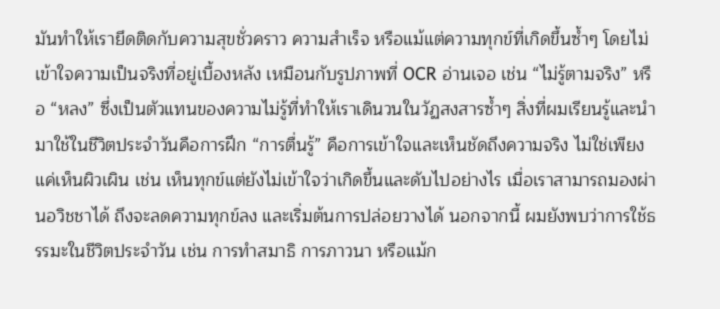มันทำให้เรายึดติดกับความสุขชั่วคราว ความสำเร็จ หรือแม้แต่ความทุกข์ที่เกิดขึ้นซ้ำๆ โดยไม่เข้าใจความเป็นจริงที่อยู่เบื้องหลัง เหมือนกับรูปภาพที่ OCR อ่านเจอ เช่น “ไม่รู้ตามจริง” หรือ “หลง” ซึ่งเป็นตัวแทนของความไม่รู้ที่ทำให้เราเดินวนในวัฏสงสารซ้ำๆ สิ่งที่ผมเรียนรู้และนำมาใช้ในชีวิตประจำวันคือการฝึก “การตื่นรู้” คือการเข้าใจและเห็นชัดถึงความจริง ไม่ใช่เพียงแค่เห็นผิวเผิน เช่น เห็นทุกข์แต่ยังไม่เข้าใจว่าเกิดขึ้นและดับไปอย่างไร เมื่อเราสามารถมองผ่านอวิชชาได้ ถึงจะลดความทุกข์ลง และเริ่มต้นการปล่อยวางได้ นอกจากนี้ ผมยังพบว่าการใช้ธรรมะในชีวิตประจำวัน เช่น การทำสมาธิ การภาวนา หรือแม้ก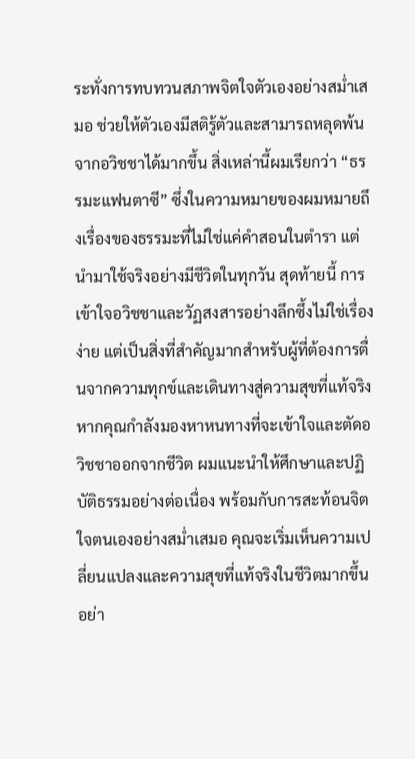ระทั่งการทบทวนสภาพจิตใจตัวเองอย่างสม่ำเสมอ ช่วยให้ตัวเองมีสติรู้ตัวและสามารถหลุดพ้นจากอวิชชาได้มากขึ้น สิ่งเหล่านี้ผมเรียกว่า “ธรรมะแฟนตาซี” ซึ่งในความหมายของผมหมายถึงเรื่องของธรรมะที่ไม่ใช่แค่คำสอนในตำรา แต่นำมาใช้จริงอย่างมีชีวิตในทุกวัน สุดท้ายนี้ การเข้าใจอวิชชาและวัฏสงสารอย่างลึกซึ้งไม่ใช่เรื่องง่าย แต่เป็นสิ่งที่สำคัญมากสำหรับผู้ที่ต้องการตื่นจากความทุกข์และเดินทางสู่ความสุขที่แท้จริง หากคุณกำลังมองหาหนทางที่จะเข้าใจและตัดอวิชชาออกจากชีวิต ผมแนะนำให้ศึกษาและปฏิบัติธรรมอย่างต่อเนื่อง พร้อมกับการสะท้อนจิตใจตนเองอย่างสม่ำเสมอ คุณจะเริ่มเห็นความเปลี่ยนแปลงและความสุขที่แท้จริงในชีวิตมากขึ้นอย่า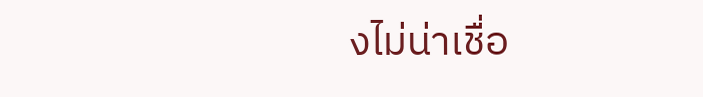งไม่น่าเชื่อ